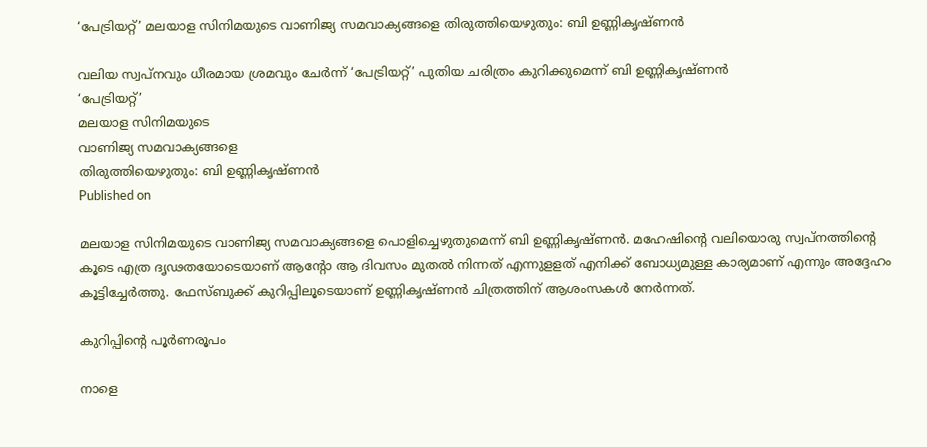‘പേട്രിയറ്റ്’ മലയാള സിനിമയുടെ വാണിജ്യ സമവാക്യങ്ങളെ തിരുത്തിയെഴുതും: ബി ഉണ്ണികൃഷ്ണൻ

വലിയ സ്വപ്നവും ധീരമായ ശ്രമവും ചേർന്ന് ‘പേട്രിയറ്റ്’ പുതിയ ചരിത്രം കുറിക്കുമെന്ന് ബി ഉണ്ണികൃഷ്ണൻ
‘പേട്രിയറ്റ്’
മലയാള സിനിമയുടെ
വാണിജ്യ സമവാക്യങ്ങളെ
തിരുത്തിയെഴുതും: ബി ഉണ്ണികൃഷ്ണൻ
Published on

മലയാള സിനിമയുടെ വാണിജ്യ സമവാക്യങ്ങളെ പൊളിച്ചെഴുതുമെന്ന് ബി ഉണ്ണികൃഷ്ണൻ. മഹേഷിൻ്റെ വലിയൊരു സ്വപ്നത്തിൻ്റെ കൂടെ എത്ര ദൃഢതയോടെയാണ് ആന്റോ ആ ദിവസം മുതൽ നിന്നത് എന്നുളളത് എനിക്ക് ബോധ്യമുള്ള കാര്യമാണ് എന്നും അദ്ദേഹം കൂട്ടിച്ചേർത്തു. ഫേസ്ബുക്ക് കുറിപ്പിലൂടെയാണ് ഉണ്ണികൃഷ്ണൻ ചിത്രത്തിന് ആശംസകൾ നേർന്നത്.

കുറിപ്പിന്റെ പൂർണരൂപം

നാളെ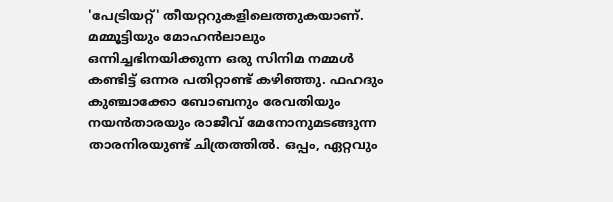'പേട്രിയറ്റ്' തീയറ്ററുകളിലെത്തുകയാണ്. മമ്മൂട്ടിയും മോഹൻലാലും ഒന്നിച്ചഭിനയിക്കുന്ന ഒരു സിനിമ നമ്മൾ കണ്ടിട്ട് ഒന്നര പതിറ്റാണ്ട് കഴിഞ്ഞു. ഫഹദും കുഞ്ചാക്കോ ബോബനും രേവതിയും നയൻതാരയും രാജീവ് മേനോനുമടങ്ങുന്ന താരനിരയുണ്ട് ചിത്രത്തിൽ. ഒപ്പം, ഏറ്റവും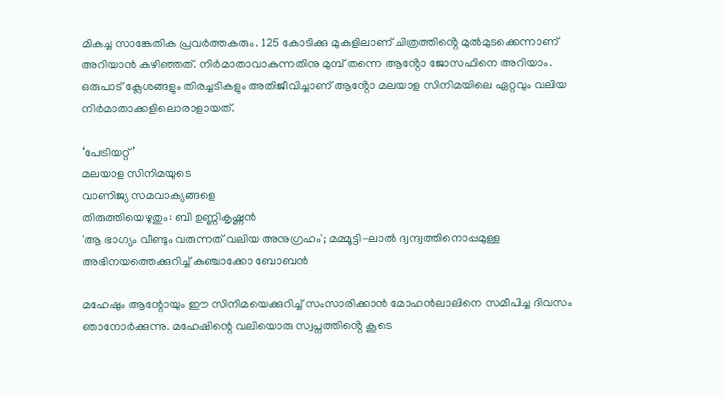മികച്ച സാങ്കേതിക പ്രവർത്തകരും. 125 കോടിക്കു മുകളിലാണ് ചിത്രത്തിൻ്റെ മുൽമുടക്കെന്നാണ് അറിയാൻ കഴിഞ്ഞത്. നിർമാതാവാകുന്നതിനു മുമ്പ് തന്നെ ആൻ്റോ ജോസഫിനെ അറിയാം. ഒരുപാട് ക്ലേശങ്ങളും തിരച്ചടികളും അതിജീവിച്ചാണ് ആൻ്റോ മലയാള സിനിമയിലെ ഏറ്റവും വലിയ നിർമാതാക്കളിലൊരാളായത്.

‘പേട്രിയറ്റ്’
മലയാള സിനിമയുടെ
വാണിജ്യ സമവാക്യങ്ങളെ
തിരുത്തിയെഴുതും: ബി ഉണ്ണികൃഷ്ണൻ
'ആ ഭാഗ്യം വീണ്ടും വരുന്നത് വലിയ അനുഗ്രഹം'; മമ്മൂട്ടി-ലാൽ ദ്വന്ദ്വത്തിനൊപ്പമുള്ള അഭിനയത്തെക്കുറിച്ച് കുഞ്ചാക്കോ ബോബൻ

മഹേഷും ആന്റോയും ഈ സിനിമയെക്കുറിച്ച് സംസാരിക്കാൻ മോഹൻലാലിനെ സമീപിച്ച ദിവസം ഞാനോർക്കുന്നു. മഹേഷിന്റെ വലിയൊരു സ്വപ്നത്തിൻ്റെ കൂടെ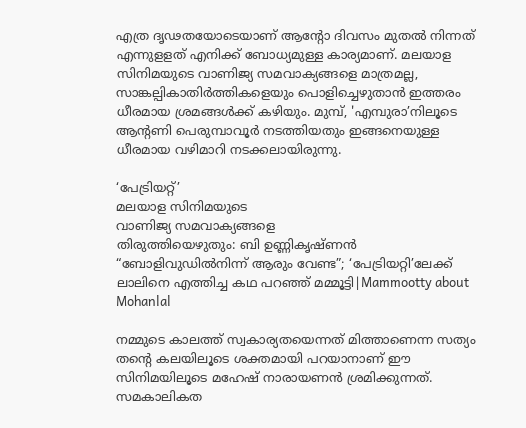എത്ര ദൃഢതയോടെയാണ് ആന്റോ ദിവസം മുതൽ നിന്നത് എന്നുളളത് എനിക്ക് ബോധ്യമുള്ള കാര്യമാണ്. മലയാള സിനിമയുടെ വാണിജ്യ സമവാക്യങ്ങളെ മാത്രമല്ല, സാങ്കല്പികാതിർത്തികളെയും പൊളിച്ചെഴുതാൻ ഇത്തരം ധീരമായ ശ്രമങ്ങൾക്ക് കഴിയും. മുമ്പ്, 'എമ്പുരാ’നിലൂടെ ആന്റണി പെരുമ്പാവൂർ നടത്തിയതും ഇങ്ങനെയുള്ള ധീരമായ വഴിമാറി നടക്കലായിരുന്നു.

‘പേട്രിയറ്റ്’
മലയാള സിനിമയുടെ
വാണിജ്യ സമവാക്യങ്ങളെ
തിരുത്തിയെഴുതും: ബി ഉണ്ണികൃഷ്ണൻ
“ബോളിവുഡിൽനിന്ന് ആരും വേണ്ട”; ‘പേട്രിയറ്റി’ലേക്ക് ലാലിനെ എത്തിച്ച കഥ പറഞ്ഞ് മമ്മൂട്ടി|Mammootty about Mohanlal

നമ്മുടെ കാലത്ത് സ്വകാര്യതയെന്നത് മിത്താണെന്ന സത്യം തന്റെ കലയിലൂടെ ശക്തമായി പറയാനാണ് ഈ സിനിമയിലൂടെ മഹേഷ് നാരായണൻ ശ്രമിക്കുന്നത്. സമകാലികത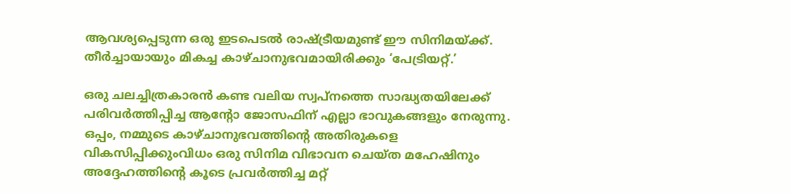ആവശ്യപ്പെടുന്ന ഒരു ഇടപെടൽ രാഷ്‌ട്രീയമുണ്ട് ഈ സിനിമയ്ക്ക്. തീർച്ചായായും മികച്ച കാഴ്ചാനുഭവമായിരിക്കും ‘പേട്രിയറ്റ്.’

ഒരു ചലച്ചിത്രകാരൻ കണ്ട വലിയ സ്വപ്നത്തെ സാദ്ധ്യതയിലേക്ക് പരിവർത്തിപ്പിച്ച ആന്റോ ജോസഫിന് എല്ലാ ഭാവുകങ്ങളും നേരുന്നു. ഒപ്പം, നമ്മുടെ കാഴ്ചാനുഭവത്തിൻ്റെ അതിരുകളെ വികസിപ്പിക്കുംവിധം ഒരു സിനിമ വിഭാവന ചെയ്ത മഹേഷിനും അദ്ദേഹത്തിൻ്റെ കൂടെ പ്രവർത്തിച്ച മറ്റ്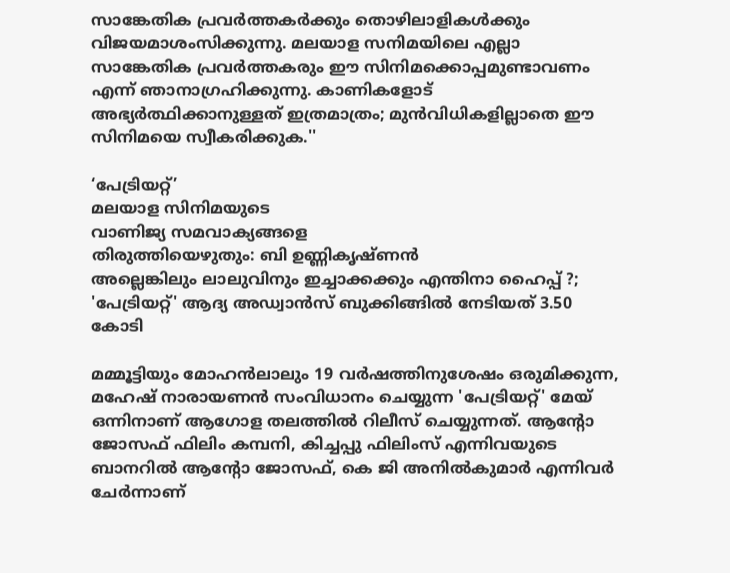സാങ്കേതിക പ്രവർത്തകർക്കും തൊഴിലാളികൾക്കും വിജയമാശംസിക്കുന്നു. മലയാള സനിമയിലെ എല്ലാ സാങ്കേതിക പ്രവർത്തകരും ഈ സിനിമക്കൊപ്പമുണ്ടാവണം എന്ന് ഞാനാഗ്രഹിക്കുന്നു. കാണികളോട് അഭ്യർത്ഥിക്കാനുള്ളത് ഇത്രമാത്രം; മുൻവിധികളില്ലാതെ ഈ സിനിമയെ സ്വീകരിക്കുക.''

‘പേട്രിയറ്റ്’
മലയാള സിനിമയുടെ
വാണിജ്യ സമവാക്യങ്ങളെ
തിരുത്തിയെഴുതും: ബി ഉണ്ണികൃഷ്ണൻ
അല്ലെങ്കിലും ലാലുവിനും ഇച്ചാക്കക്കും എന്തിനാ ഹൈപ്പ് ?;  'പേട്രിയറ്റ്' ആദ്യ അഡ്വാൻസ് ബുക്കിങ്ങിൽ നേടിയത് 3.50 കോടി

മമ്മൂട്ടിയും മോഹൻലാലും 19 വർഷത്തിനുശേഷം ഒരുമിക്കുന്ന, മഹേഷ് നാരായണൻ സംവിധാനം ചെയ്യുന്ന 'പേട്രിയറ്റ്' മേയ് ഒന്നിനാണ് ആഗോള തലത്തിൽ റിലീസ് ചെയ്യുന്നത്. ആന്റോ ജോസഫ് ഫിലിം കമ്പനി, കിച്ചപ്പു ഫിലിംസ് എന്നിവയുടെ ബാനറിൽ ആന്റോ ജോസഫ്, കെ ജി അനിൽകുമാർ എന്നിവർ ചേർന്നാണ്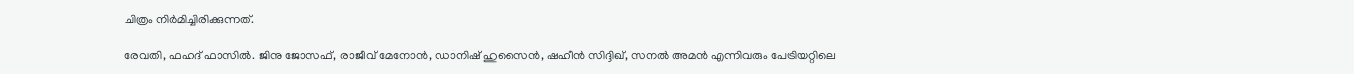ചിത്രം നിർമിച്ചിരിക്കുന്നത്.

രേവതി, ഫഹദ് ഫാസിൽ. ജിനു ജോസഫ്, രാജീവ് മേനോന്‍, ഡാനിഷ് ഹുസൈന്‍, ഷഹീന്‍ സിദ്ദിഖ്, സനല്‍ അമന്‍ എന്നിവരും പേട്രിയറ്റിലെ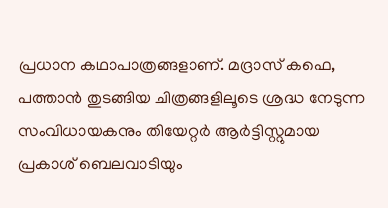പ്രധാന കഥാപാത്രങ്ങളാണ്. മദ്രാസ് കഫെ, പത്താന്‍ തുടങ്ങിയ ചിത്രങ്ങളിലൂടെ ശ്രദ്ധ നേടുന്ന സംവിധായകനും തിയേറ്റർ ആര്‍ട്ടിസ്റ്റുമായ പ്രകാശ് ബെലവാടിയും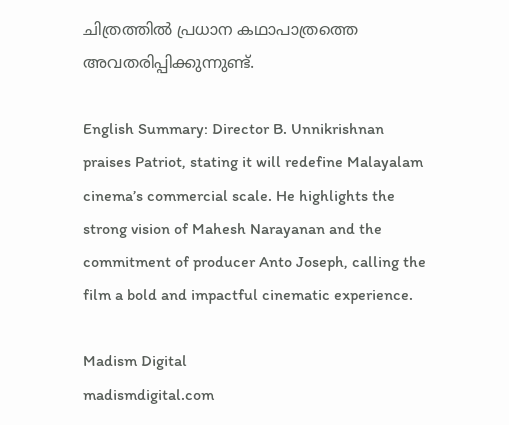ചിത്രത്തില്‍ പ്രധാന കഥാപാത്രത്തെ അവതരിപ്പിക്കുന്നുണ്ട്.

English Summary: Director B. Unnikrishnan praises Patriot, stating it will redefine Malayalam cinema’s commercial scale. He highlights the strong vision of Mahesh Narayanan and the commitment of producer Anto Joseph, calling the film a bold and impactful cinematic experience.

Madism Digital
madismdigital.com